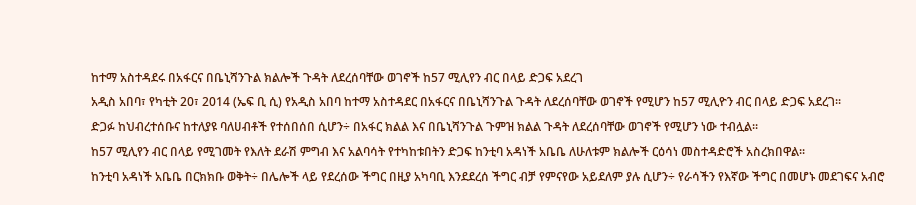ከተማ አስተዳደሩ በአፋርና በቤኒሻንጉል ክልሎች ጉዳት ለደረሰባቸው ወገኖች ከ57 ሚሊየን ብር በላይ ድጋፍ አደረገ
አዲስ አበባ፣ የካቲት 20፣ 2014 (ኤፍ ቢ ሲ) የአዲስ አበባ ከተማ አስተዳደር በአፋርና በቤኒሻንጉል ጉዳት ለደረሰባቸው ወገኖች የሚሆን ከ57 ሚሊዮን ብር በላይ ድጋፍ አደረገ፡፡
ድጋፉ ከህብረተሰቡና ከተለያዩ ባለሀብቶች የተሰበሰበ ሲሆን÷ በአፋር ክልል እና በቤኒሻንጉል ጉምዝ ክልል ጉዳት ለደረሰባቸው ወገኖች የሚሆን ነው ተብሏል፡፡
ከ57 ሚሊየን ብር በላይ የሚገመት የእለት ደራሽ ምግብ እና አልባሳት የተካከቱበትን ድጋፍ ከንቲባ አዳነች አቤቤ ለሁለቱም ክልሎች ርዕሳነ መስተዳድሮች አስረክበዋል፡፡
ከንቲባ አዳነች አቤቤ በርክክቡ ወቅት÷ በሌሎች ላይ የደረሰው ችግር በዚያ አካባቢ እንደደረሰ ችግር ብቻ የምናየው አይደለም ያሉ ሲሆን÷ የራሳችን የእኛው ችግር በመሆኑ መደገፍና አብሮ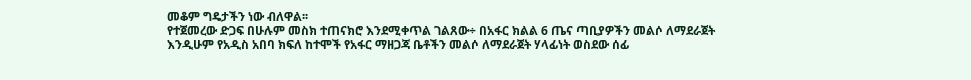መቆም ግዴታችን ነው ብለዋል፡፡
የተጀመረው ድጋፍ በሁሉም መስክ ተጠናክሮ እንደሚቀጥል ገልጸው÷ በአፋር ክልል 6 ጤና ጣቢያዎችን መልሶ ለማደራጀት እንዲሁም የአዲስ አበባ ክፍለ ከተሞች የአፋር ማዘጋጃ ቤቶችን መልሶ ለማደራጀት ሃላፊነት ወስደው ሰፊ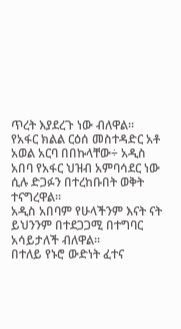ጥረት እያደረጉ ነው ብለዋል፡፡
የአፋር ክልል ርዕሰ መስተዳድር አቶ አወል አርባ በበኩላቸው÷ አዲስ አበባ የአፋር ህዝብ አምባሳደር ነው ሲሉ ድጋፉን በተረከቡበት ወቅት ተናግረዋል፡፡
አዲስ አበባም የሁላችንም እናት ናት ይህንንም በተደጋጋሚ በተግባር አሳይታለች ብለዋል፡፡
በተለይ የኑሮ ውድነት ፈተና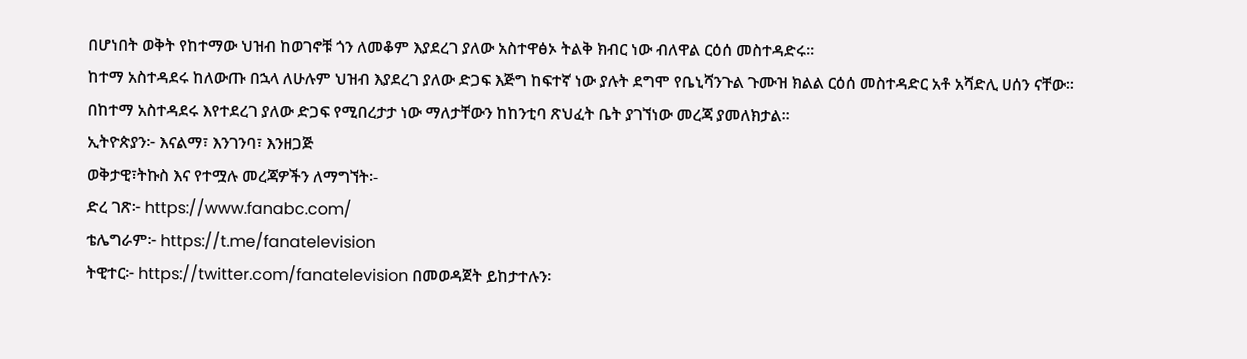በሆነበት ወቅት የከተማው ህዝብ ከወገኖቹ ጎን ለመቆም እያደረገ ያለው አስተዋፅኦ ትልቅ ክብር ነው ብለዋል ርዕሰ መስተዳድሩ፡፡
ከተማ አስተዳደሩ ከለውጡ በኋላ ለሁሉም ህዝብ እያደረገ ያለው ድጋፍ እጅግ ከፍተኛ ነው ያሉት ደግሞ የቤኒሻንጉል ጉሙዝ ክልል ርዕሰ መስተዳድር አቶ አሻድሊ ሀሰን ናቸው፡፡
በከተማ አስተዳደሩ እየተደረገ ያለው ድጋፍ የሚበረታታ ነው ማለታቸውን ከከንቲባ ጽህፈት ቤት ያገኘነው መረጃ ያመለክታል፡፡
ኢትዮጵያን፦ እናልማ፣ እንገንባ፣ እንዘጋጅ
ወቅታዊ፣ትኩስ እና የተሟሉ መረጃዎችን ለማግኘት፡-
ድረ ገጽ፦ https://www.fanabc.com/
ቴሌግራም፦ https://t.me/fanatelevision
ትዊተር፦ https://twitter.com/fanatelevision በመወዳጀት ይከታተሉን፡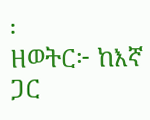፡
ዘወትር፦ ከእኛ ጋር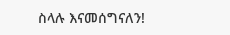ስላሉ እናመሰግናለን!